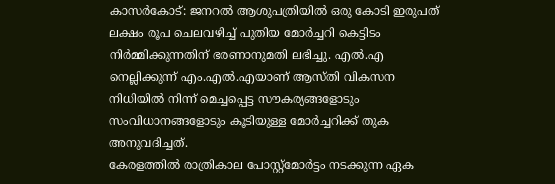കാസർകോട്: ജനറൽ ആശുപത്രിയിൽ ഒരു കോടി ഇരുപത് ലക്ഷം രൂപ ചെലവഴിച്ച് പുതിയ മോർച്ചറി കെട്ടിടം നിർമ്മിക്കുന്നതിന് ഭരണാനുമതി ലഭിച്ചു. എൽ.എ നെല്ലിക്കുന്ന് എം.എൽ.എയാണ് ആസ്തി വികസന നിധിയിൽ നിന്ന് മെച്ചപ്പെട്ട സൗകര്യങ്ങളോടും സംവിധാനങ്ങളോടും കൂടിയുള്ള മോർച്ചറിക്ക് തുക അനുവദിച്ചത്.
കേരളത്തിൽ രാത്രികാല പോസ്റ്റ്മോർട്ടം നടക്കുന്ന ഏക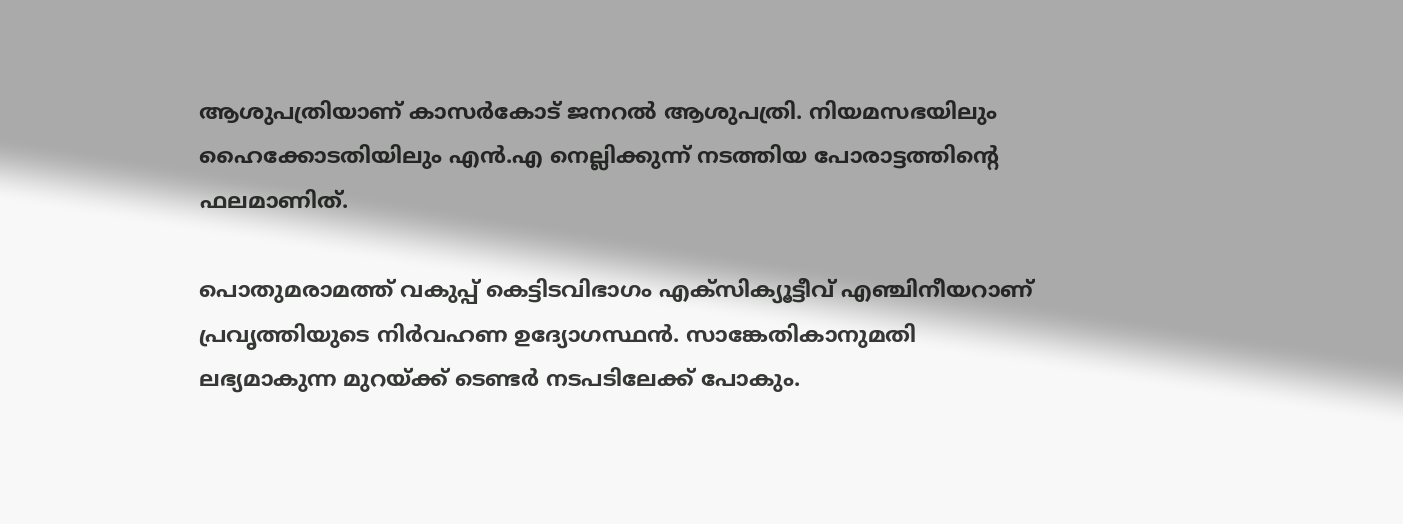ആശുപത്രിയാണ് കാസർകോട് ജനറൽ ആശുപത്രി. നിയമസഭയിലും ഹൈക്കോടതിയിലും എൻ.എ നെല്ലിക്കുന്ന് നടത്തിയ പോരാട്ടത്തിൻ്റെ ഫലമാണിത്.

പൊതുമരാമത്ത് വകുപ്പ് കെട്ടിടവിഭാഗം എക്സിക്യൂട്ടീവ് എഞ്ചിനീയറാണ് പ്രവൃത്തിയുടെ നിർവഹണ ഉദ്യോഗസ്ഥൻ. സാങ്കേതികാനുമതി ലഭ്യമാകുന്ന മുറയ്ക്ക് ടെണ്ടർ നടപടിലേക്ക് പോകും.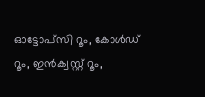ഓട്ടോപ്സി റൂം, കോൾഡ് റൂം, ഇൻക്വസ്റ്റ് റൂം,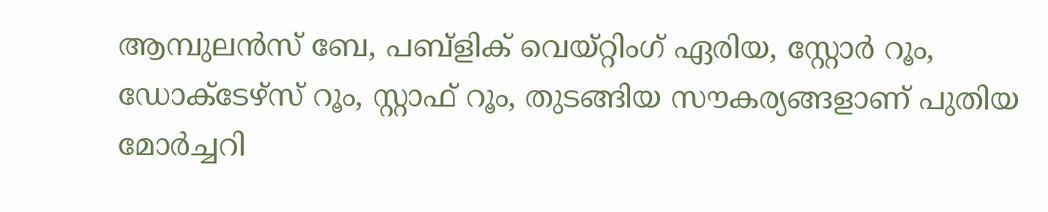ആമ്പുലൻസ് ബേ, പബ്ളിക് വെയ്റ്റിംഗ് ഏരിയ, സ്റ്റോർ റൂം, ഡോക്ടേഴ്സ് റൂം, സ്റ്റാഫ് റൂം, തുടങ്ങിയ സൗകര്യങ്ങളാണ് പുതിയ മോർച്ചറി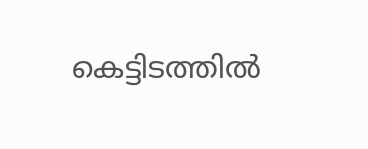കെട്ടിടത്തിൽ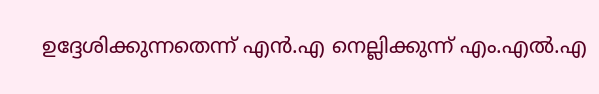ഉദ്ദേശിക്കുന്നതെന്ന് എൻ.എ നെല്ലിക്കുന്ന് എം.എൽ.എ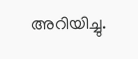അറിയിച്ചു.